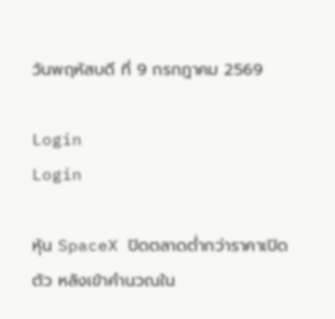วันพฤหัสบดี ที่ 9 กรกฎาคม 2569

Login
Login

หุ้น SpaceX ปิดตลาดต่ำกว่าราคาเปิดตัว หลังเข้าคำนวณใน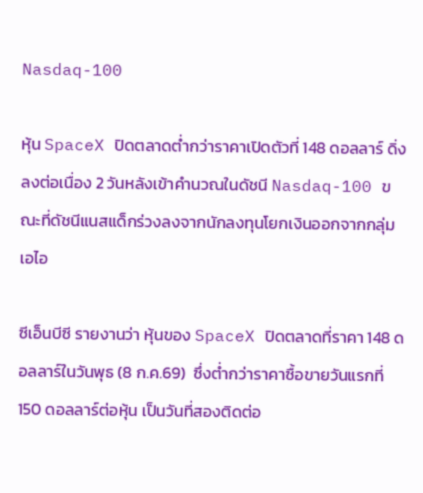Nasdaq-100

หุ้น SpaceX ปิดตลาดต่ำกว่าราคาเปิดตัวที่ 148 ดอลลาร์ ดิ่งลงต่อเนื่อง 2 วันหลังเข้าคำนวณในดัชนี Nasdaq-100 ขณะที่ดัชนีแนสแด็กร่วงลงจากนักลงทุนโยกเงินออกจากกลุ่มเอไอ

ซีเอ็นบีซี รายงานว่า หุ้นของ SpaceX ปิดตลาดที่ราคา 148 ดอลลาร์ในวันพุธ (8 ก.ค.69)  ซึ่งต่ำกว่าราคาซื้อขายวันแรกที่ 150 ดอลลาร์ต่อหุ้น เป็นวันที่สองติดต่อ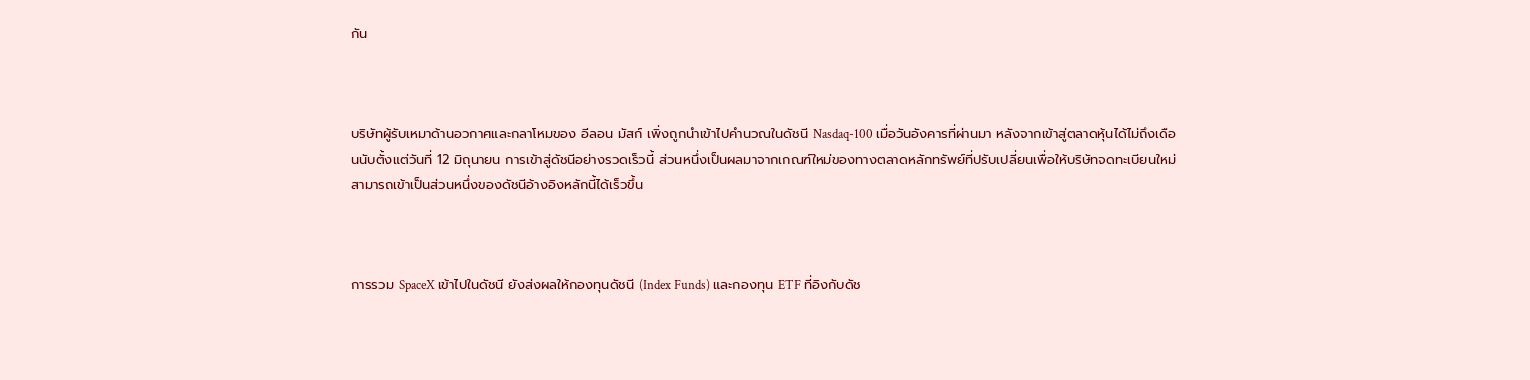กัน



บริษัทผู้รับเหมาด้านอวกาศและกลาโหมของ อีลอน มัสก์ เพิ่งถูกนำเข้าไปคำนวณในดัชนี Nasdaq-100 เมื่อวันอังคารที่ผ่านมา หลังจากเข้าสู่ตลาดหุ้นได้ไม่ถึงเดือนนับตั้งแต่วันที่ 12 มิถุนายน การเข้าสู่ดัชนีอย่างรวดเร็วนี้ ส่วนหนึ่งเป็นผลมาจากเกณฑ์ใหม่ของทางตลาดหลักทรัพย์ที่ปรับเปลี่ยนเพื่อให้บริษัทจดทะเบียนใหม่สามารถเข้าเป็นส่วนหนึ่งของดัชนีอ้างอิงหลักนี้ได้เร็วขึ้น



การรวม SpaceX เข้าไปในดัชนี ยังส่งผลให้กองทุนดัชนี (Index Funds) และกองทุน ETF ที่อิงกับดัช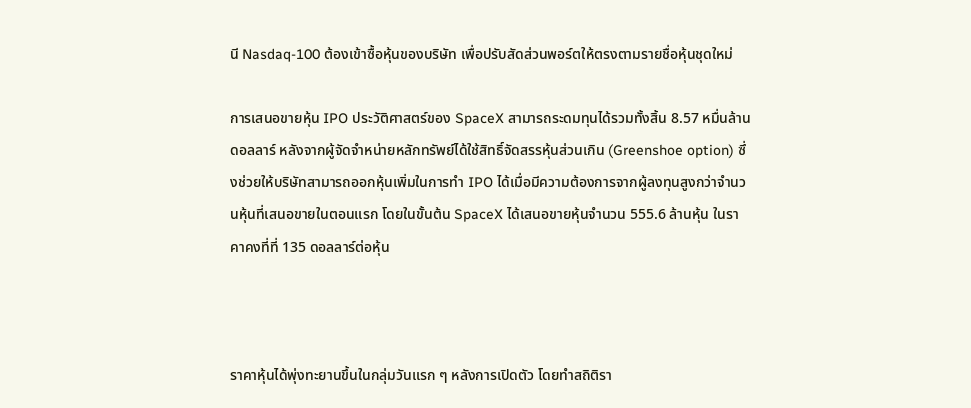นี Nasdaq-100 ต้องเข้าซื้อหุ้นของบริษัท เพื่อปรับสัดส่วนพอร์ตให้ตรงตามรายชื่อหุ้นชุดใหม่

การเสนอขายหุ้น IPO ประวัติศาสตร์ของ SpaceX สามารถระดมทุนได้รวมทั้งสิ้น 8.57 หมื่นล้านดอลลาร์ หลังจากผู้จัดจำหน่ายหลักทรัพย์ได้ใช้สิทธิ์จัดสรรหุ้นส่วนเกิน (Greenshoe option) ซึ่งช่วยให้บริษัทสามารถออกหุ้นเพิ่มในการทำ IPO ได้เมื่อมีความต้องการจากผู้ลงทุนสูงกว่าจำนวนหุ้นที่เสนอขายในตอนแรก โดยในขั้นต้น SpaceX ได้เสนอขายหุ้นจำนวน 555.6 ล้านหุ้น ในราคาคงที่ที่ 135 ดอลลาร์ต่อหุ้น



ราคาหุ้นได้พุ่งทะยานขึ้นในกลุ่มวันแรก ๆ หลังการเปิดตัว โดยทำสถิติรา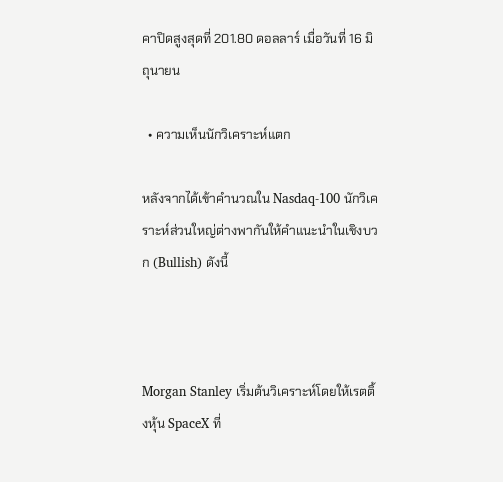คาปิดสูงสุดที่ 201.80 ดอลลาร์ เมื่อวันที่ 16 มิถุนายน

  • ความเห็นนักวิเคราะห์แตก

หลังจากได้เข้าคำนวณใน Nasdaq-100 นักวิเคราะห์ส่วนใหญ่ต่างพากันให้คำแนะนำในเชิงบวก (Bullish) ดังนี้



Morgan Stanley เริ่มต้นวิเคราะห์โดยให้เรตติ้งหุ้น SpaceX ที่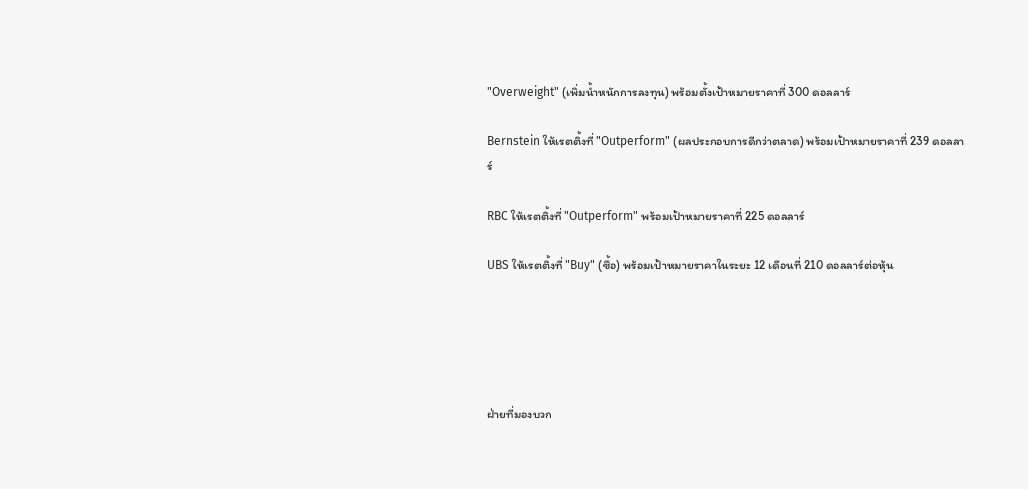"Overweight" (เพิ่มน้ำหนักการลงทุน) พร้อมตั้งเป้าหมายราคาที่ 300 ดอลลาร์

Bernstein ให้เรตติ้งที่ "Outperform" (ผลประกอบการดีกว่าตลาด) พร้อมเป้าหมายราคาที่ 239 ดอลลาร์

RBC ให้เรตติ้งที่ "Outperform" พร้อมเป้าหมายราคาที่ 225 ดอลลาร์

UBS ให้เรตติ้งที่ "Buy" (ซื้อ) พร้อมเป้าหมายราคาในระยะ 12 เดือนที่ 210 ดอลลาร์ต่อหุ้น





ฝ่ายที่มองบวก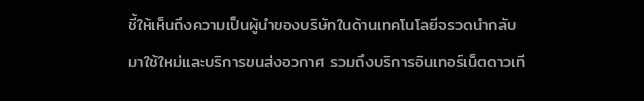ชี้ให้เห็นถึงความเป็นผู้นำของบริษัทในด้านเทคโนโลยีจรวดนำกลับมาใช้ใหม่และบริการขนส่งอวกาศ รวมถึงบริการอินเทอร์เน็ตดาวเที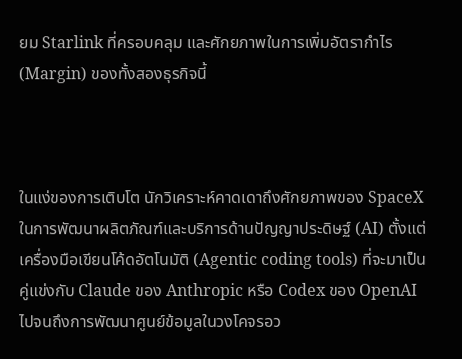ยม Starlink ที่ครอบคลุม และศักยภาพในการเพิ่มอัตรากำไร (Margin) ของทั้งสองธุรกิจนี้



ในแง่ของการเติบโต นักวิเคราะห์คาดเดาถึงศักยภาพของ SpaceX ในการพัฒนาผลิตภัณฑ์และบริการด้านปัญญาประดิษฐ์ (AI) ตั้งแต่เครื่องมือเขียนโค้ดอัตโนมัติ (Agentic coding tools) ที่จะมาเป็นคู่แข่งกับ Claude ของ Anthropic หรือ Codex ของ OpenAI ไปจนถึงการพัฒนาศูนย์ข้อมูลในวงโคจรอว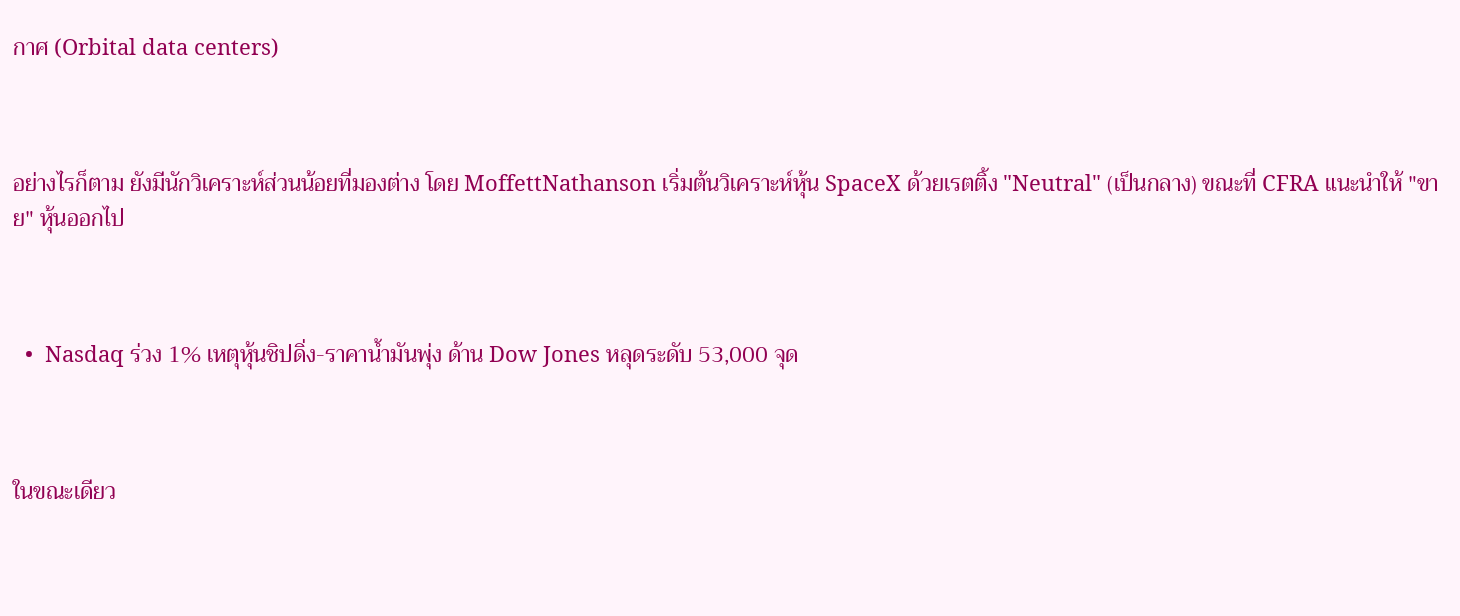กาศ (Orbital data centers)



อย่างไรก็ตาม ยังมีนักวิเคราะห์ส่วนน้อยที่มองต่าง โดย MoffettNathanson เริ่มต้นวิเคราะห์หุ้น SpaceX ด้วยเรตติ้ง "Neutral" (เป็นกลาง) ขณะที่ CFRA แนะนำให้ "ขาย" หุ้นออกไป



  •  Nasdaq ร่วง 1% เหตุหุ้นชิปดิ่ง-ราคาน้ำมันพุ่ง ด้าน Dow Jones หลุดระดับ 53,000 จุด



ในขณะเดียว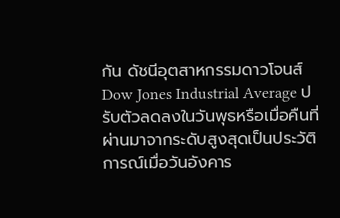กัน ดัชนีอุตสาหกรรมดาวโจนส์ Dow Jones Industrial Average ปรับตัวลดลงในวันพุธหรือเมื่อคืนที่ผ่านมาจากระดับสูงสุดเป็นประวัติการณ์เมื่อวันอังคาร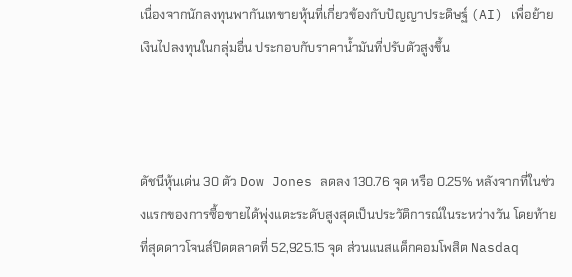เนื่องจากนักลงทุนพากันเทขายหุ้นที่เกี่ยวข้องกับปัญญาประดิษฐ์ (AI) เพื่อย้ายเงินไปลงทุนในกลุ่มอื่น ประกอบกับราคาน้ำมันที่ปรับตัวสูงขึ้น



ดัชนีหุ้นเด่น 30 ตัว Dow Jones ลดลง 130.76 จุด หรือ 0.25% หลังจากที่ในช่วงแรกของการซื้อขายได้พุ่งแตะระดับสูงสุดเป็นประวัติการณ์ในระหว่างวัน โดยท้ายที่สุดดาวโจนส์ปิดตลาดที่ 52,925.15 จุด ส่วนแนสแด็กคอมโพสิต Nasdaq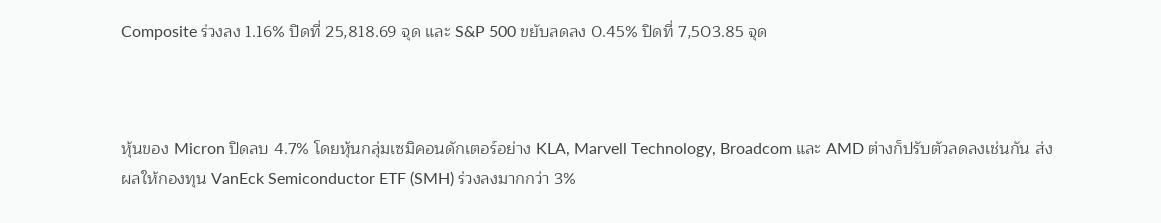Composite ร่วงลง 1.16% ปิดที่ 25,818.69 จุด และ S&P 500 ขยับลดลง 0.45% ปิดที่ 7,503.85 จุด



หุ้นของ Micron ปิดลบ 4.7% โดยหุ้นกลุ่มเซมิคอนดักเตอร์อย่าง KLA, Marvell Technology, Broadcom และ AMD ต่างก็ปรับตัวลดลงเช่นกัน ส่งผลให้กองทุน VanEck Semiconductor ETF (SMH) ร่วงลงมากกว่า 3%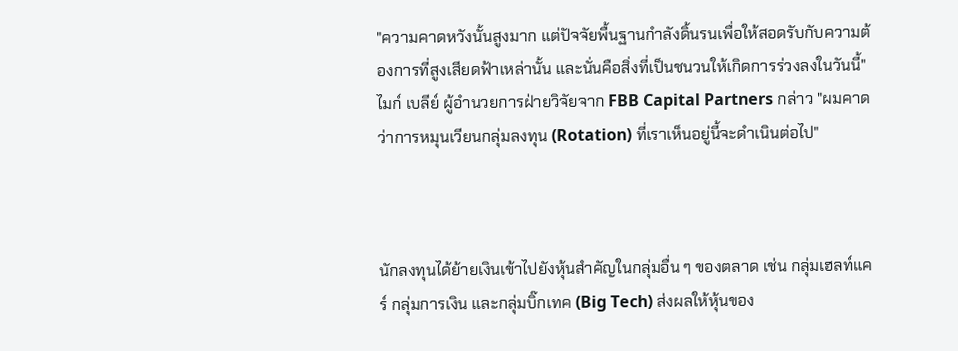"ความคาดหวังนั้นสูงมาก แต่ปัจจัยพื้นฐานกำลังดิ้นรนเพื่อให้สอดรับกับความต้องการที่สูงเสียดฟ้าเหล่านั้น และนั่นคือสิ่งที่เป็นชนวนให้เกิดการร่วงลงในวันนี้" ไมก์ เบลีย์ ผู้อำนวยการฝ่ายวิจัยจาก FBB Capital Partners กล่าว "ผมคาดว่าการหมุนเวียนกลุ่มลงทุน (Rotation) ที่เราเห็นอยู่นี้จะดำเนินต่อไป"



นักลงทุนได้ย้ายเงินเข้าไปยังหุ้นสำคัญในกลุ่มอื่น ๆ ของตลาด เช่น กลุ่มเฮลท์แคร์ กลุ่มการเงิน และกลุ่มบิ๊กเทค (Big Tech) ส่งผลให้หุ้นของ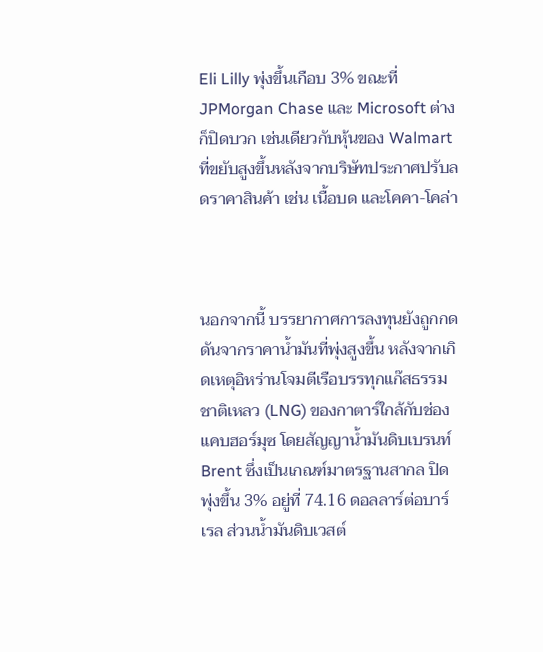Eli Lilly พุ่งขึ้นเกือบ 3% ขณะที่ JPMorgan Chase และ Microsoft ต่างก็ปิดบวก เช่นเดียวกับหุ้นของ Walmart ที่ขยับสูงขึ้นหลังจากบริษัทประกาศปรับลดราคาสินค้า เช่น เนื้อบด และโคคา-โคล่า



นอกจากนี้ บรรยากาศการลงทุนยังถูกกดดันจากราคาน้ำมันที่พุ่งสูงขึ้น หลังจากเกิดเหตุอิหร่านโจมตีเรือบรรทุกแก๊สธรรมชาติเหลว (LNG) ของกาตาร์ใกล้กับช่องแคบฮอร์มุซ โดยสัญญาน้ำมันดิบเบรนท์ Brent ซึ่งเป็นเกณฑ์มาตรฐานสากล ปิดพุ่งขึ้น 3% อยู่ที่ 74.16 ดอลลาร์ต่อบาร์เรล ส่วนน้ำมันดิบเวสต์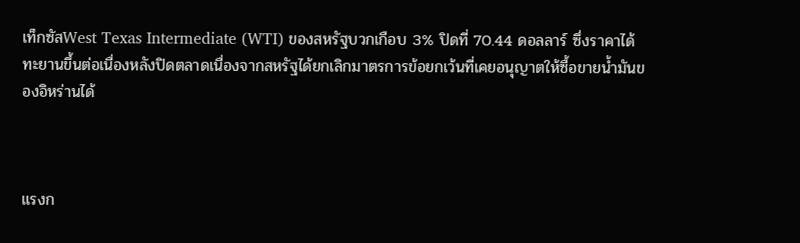เท็กซัสWest Texas Intermediate (WTI) ของสหรัฐบวกเกือบ 3% ปิดที่ 70.44 ดอลลาร์ ซึ่งราคาได้ทะยานขึ้นต่อเนื่องหลังปิดตลาดเนื่องจากสหรัฐได้ยกเลิกมาตรการข้อยกเว้นที่เคยอนุญาตให้ซื้อขายน้ำมันของอิหร่านได้



แรงก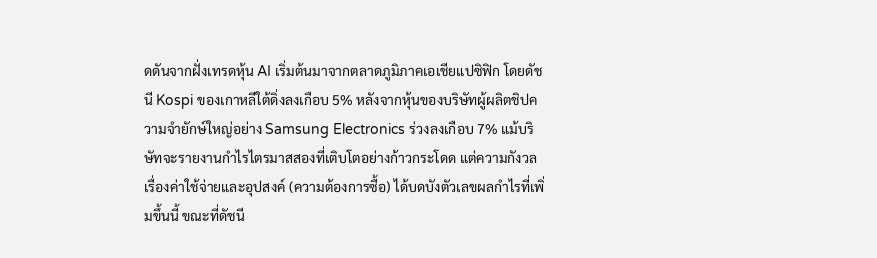ดดันจากฝั่งเทรดหุ้น AI เริ่มต้นมาจากตลาดภูมิภาคเอเชียแปซิฟิก โดยดัชนี Kospi ของเกาหลีใต้ดิ่งลงเกือบ 5% หลังจากหุ้นของบริษัทผู้ผลิตชิปความจำยักษ์ใหญ่อย่าง Samsung Electronics ร่วงลงเกือบ 7% แม้บริษัทจะรายงานกำไรไตรมาสสองที่เติบโตอย่างก้าวกระโดด แต่ความกังวลเรื่องค่าใช้จ่ายและอุปสงค์ (ความต้องการซื้อ) ได้บดบังตัวเลขผลกำไรที่เพิ่มขึ้นนี้ ขณะที่ดัชนี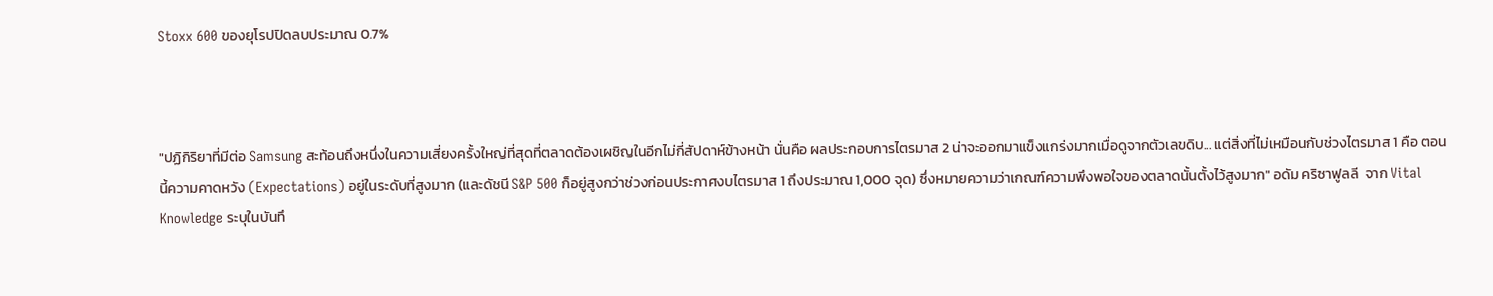Stoxx 600 ของยุโรปปิดลบประมาณ 0.7%



"ปฏิกิริยาที่มีต่อ Samsung สะท้อนถึงหนึ่งในความเสี่ยงครั้งใหญ่ที่สุดที่ตลาดต้องเผชิญในอีกไม่กี่สัปดาห์ข้างหน้า นั่นคือ ผลประกอบการไตรมาส 2 น่าจะออกมาแข็งแกร่งมากเมื่อดูจากตัวเลขดิบ... แต่สิ่งที่ไม่เหมือนกับช่วงไตรมาส 1 คือ ตอนนี้ความคาดหวัง (Expectations) อยู่ในระดับที่สูงมาก (และดัชนี S&P 500 ก็อยู่สูงกว่าช่วงก่อนประกาศงบไตรมาส 1 ถึงประมาณ 1,000 จุด) ซึ่งหมายความว่าเกณฑ์ความพึงพอใจของตลาดนั้นตั้งไว้สูงมาก" อดัม คริซาฟูลลี  จาก Vital Knowledge ระบุในบันทึ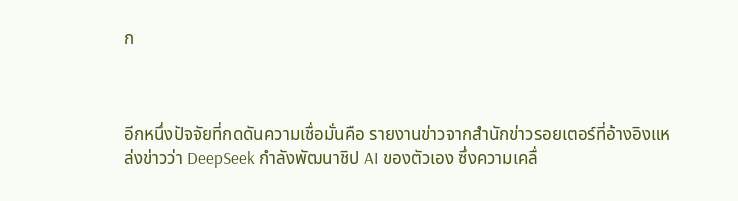ก



อีกหนึ่งปัจจัยที่กดดันความเชื่อมั่นคือ รายงานข่าวจากสำนักข่าวรอยเตอร์ที่อ้างอิงแหล่งข่าวว่า DeepSeek กำลังพัฒนาชิป AI ของตัวเอง ซึ่งความเคลื่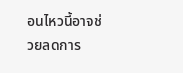อนไหวนี้อาจช่วยลดการ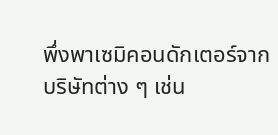พึ่งพาเซมิคอนดักเตอร์จากบริษัทต่าง ๆ เช่น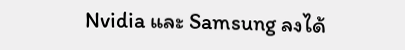Nvidia และ Samsung ลงได้